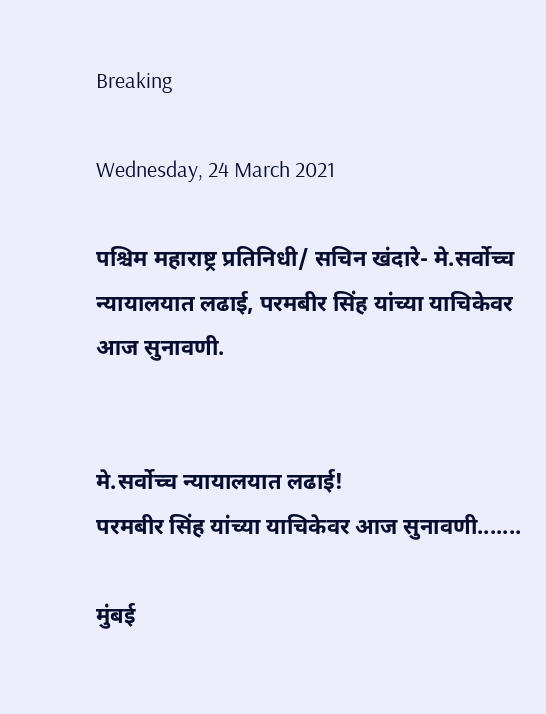Breaking

Wednesday, 24 March 2021

पश्चिम महाराष्ट्र प्रतिनिधी/ सचिन खंदारे- मे.सर्वोच्च न्यायालयात लढाई, परमबीर सिंह यांच्या याचिकेवर आज सुनावणी.


मे.सर्वोच्च न्यायालयात लढाई!
परमबीर सिंह यांच्या याचिकेवर आज सुनावणी.......

मुंबई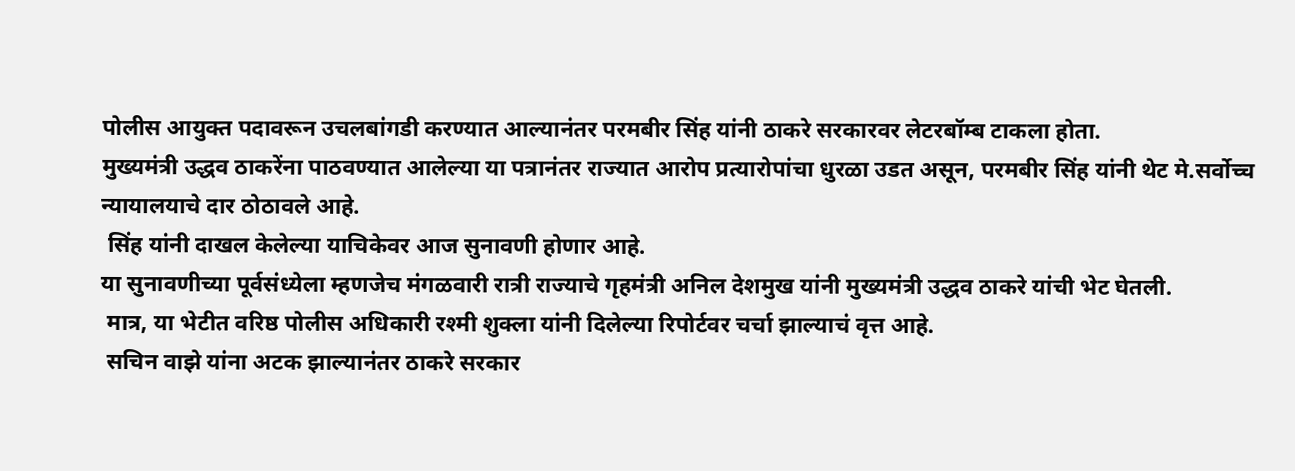पोलीस आयुक्त पदावरून उचलबांगडी करण्यात आल्यानंतर परमबीर सिंह यांनी ठाकरे सरकारवर लेटरबॉम्ब टाकला होता.
मुख्यमंत्री उद्धव ठाकरेंना पाठवण्यात आलेल्या या पत्रानंतर राज्यात आरोप प्रत्यारोपांचा धुरळा उडत असून, परमबीर सिंह यांनी थेट मे.सर्वोच्च न्यायालयाचे दार ठोठावले आहे.
 सिंह यांनी दाखल केलेल्या याचिकेवर आज सुनावणी होणार आहे.
या सुनावणीच्या पूर्वसंध्येला म्हणजेच मंगळवारी रात्री राज्याचे गृहमंत्री अनिल देशमुख यांनी मुख्यमंत्री उद्धव ठाकरे यांची भेट घेतली.
 मात्र, या भेटीत वरिष्ठ पोलीस अधिकारी रश्मी शुक्ला यांनी दिलेल्या रिपोर्टवर चर्चा झाल्याचं वृत्त आहे.
 सचिन वाझे यांना अटक झाल्यानंतर ठाकरे सरकार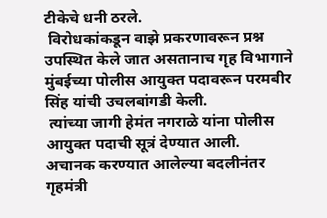टीकेचे धनी ठरले.
 विरोधकांकडून वाझे प्रकरणावरून प्रश्न उपस्थित केले जात असतानाच गृह विभागाने मुंबईच्या पोलीस आयुक्त पदावरून परमबीर सिंह यांची उचलबांगडी केली.
 त्यांच्या जागी हेमंत नगराळे यांना पोलीस आयुक्त पदाची सूत्रं देण्यात आली.
अचानक करण्यात आलेल्या बदलीनंतर गृहमंत्री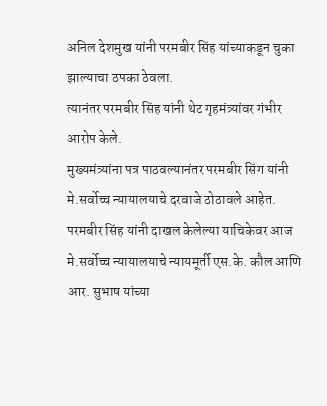अनिल देशमुख यांनी परमबीर सिंह यांच्याकडून चुका झाल्याचा ठपका ठेवला.
त्यानंतर परमबीर सिंह यांनी थेट गृहमंत्र्यांवर गंभीर आरोप केले.
मुख्यमंत्र्यांना पत्र पाठवल्यानंतर परमबीर सिंग यांनी मे.सर्वोच्च न्यायालयाचे दरवाजे ठोठावले आहेत.
परमबीर सिंह यांनी दाखल केलेल्या याचिकेवर आज मे.सर्वोच्च न्यायालयाचे न्यायमूर्ती एस.के. कौल आणि आर. सुभाष यांच्या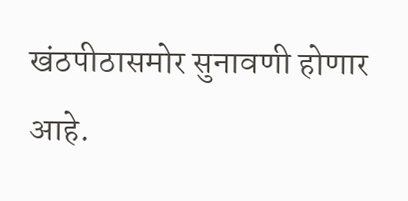खंठपीठासमोर सुनावणी होणार आहे.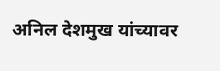अनिल देशमुख यांच्यावर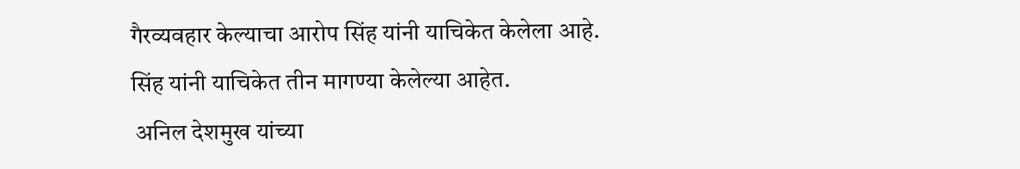गैरव्यवहार केल्याचा आरोप सिंह यांनी याचिकेत केलेला आहे.
सिंह यांनी याचिकेत तीन मागण्या केलेल्या आहेत.
 अनिल देशमुख यांच्या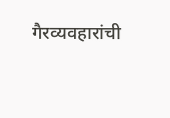गैरव्यवहारांची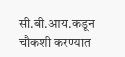सी.बी.आय.कडून चौकशी करण्यात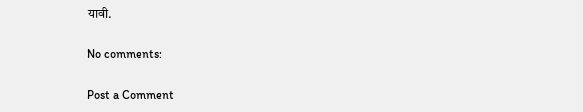यावी.

No comments:

Post a Comment